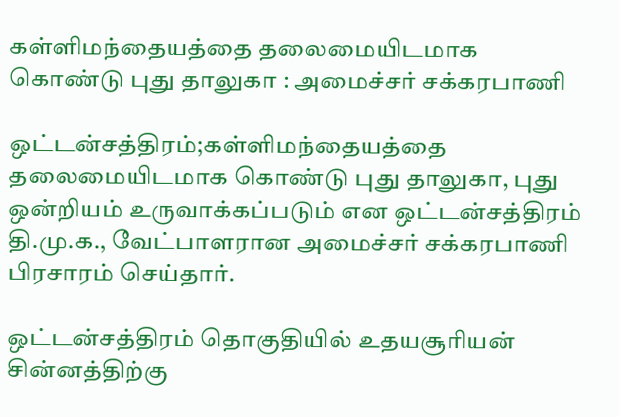கள்ளிமந்தையத்தை தலைமையிடமாக கொண்டு புது தாலுகா : அமைச்சர் சக்கரபாணி

ஒட்டன்சத்திரம்;கள்ளிமந்தையத்தை தலைமையிடமாக கொண்டு புது தாலுகா, புது ஒன்றியம் உருவாக்கப்படும் என ஒட்டன்சத்திரம் தி.மு.க., வேட்பாளரான அமைச்சர் சக்கரபாணி பிரசாரம் செய்தார்.

ஒட்டன்சத்திரம் தொகுதியில் உதயசூரியன் சின்னத்திற்கு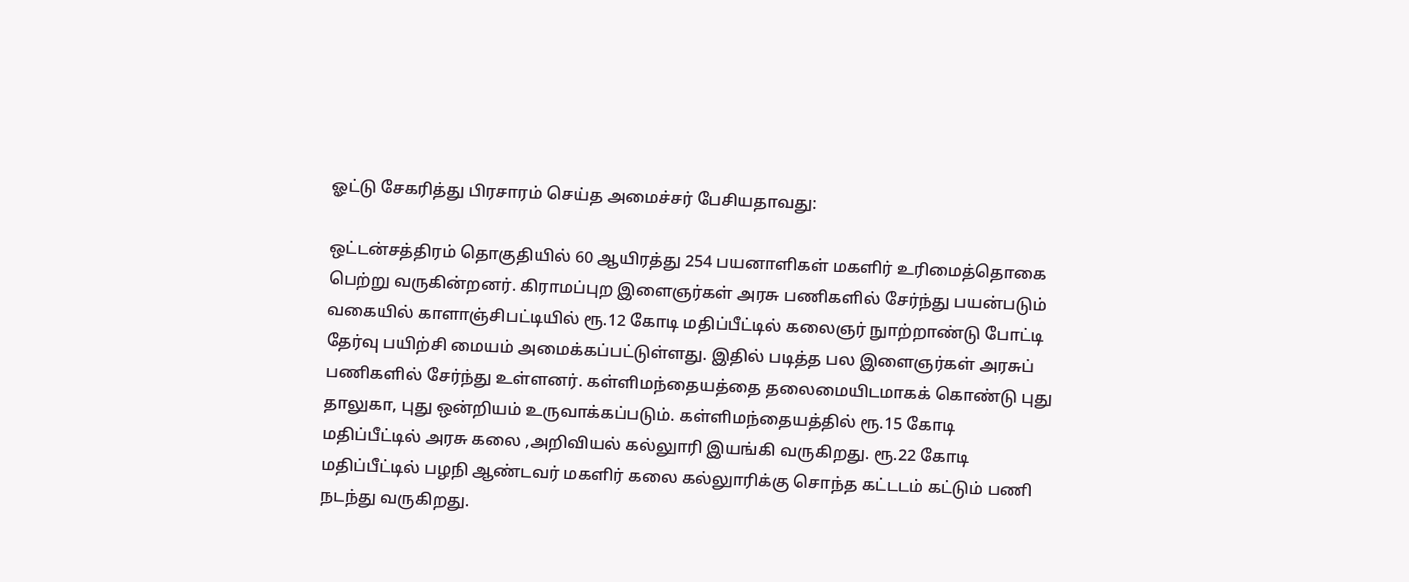ஓட்டு சேகரித்து பிரசாரம் செய்த அமைச்சர் பேசியதாவது:

ஒட்டன்சத்திரம் தொகுதியில் 60 ஆயிரத்து 254 பயனாளிகள் மகளிர் உரிமைத்தொகை பெற்று வருகின்றனர். கிராமப்புற இளைஞர்கள் அரசு பணிகளில் சேர்ந்து பயன்படும் வகையில் காளாஞ்சிபட்டியில் ரூ.12 கோடி மதிப்பீட்டில் கலைஞர் நுாற்றாண்டு போட்டி தேர்வு பயிற்சி மையம் அமைக்கப்பட்டுள்ளது. இதில் படித்த பல இளைஞர்கள் அரசுப் பணிகளில் சேர்ந்து உள்ளனர். கள்ளிமந்தையத்தை தலைமையிடமாகக் கொண்டு புது தாலுகா, புது ஒன்றியம் உருவாக்கப்படும். கள்ளிமந்தையத்தில் ரூ.15 கோடி மதிப்பீட்டில் அரசு கலை ,அறிவியல் கல்லுாரி இயங்கி வருகிறது. ரூ.22 கோடி மதிப்பீட்டில் பழநி ஆண்டவர் மகளிர் கலை கல்லுாரிக்கு சொந்த கட்டடம் கட்டும் பணி நடந்து வருகிறது.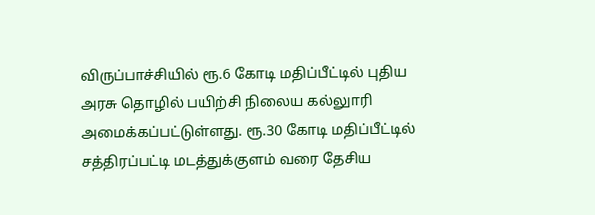விருப்பாச்சியில் ரூ.6 கோடி மதிப்பீட்டில் புதிய அரசு தொழில் பயிற்சி நிலைய கல்லுாரி அமைக்கப்பட்டுள்ளது. ரூ.30 கோடி மதிப்பீட்டில் சத்திரப்பட்டி மடத்துக்குளம் வரை தேசிய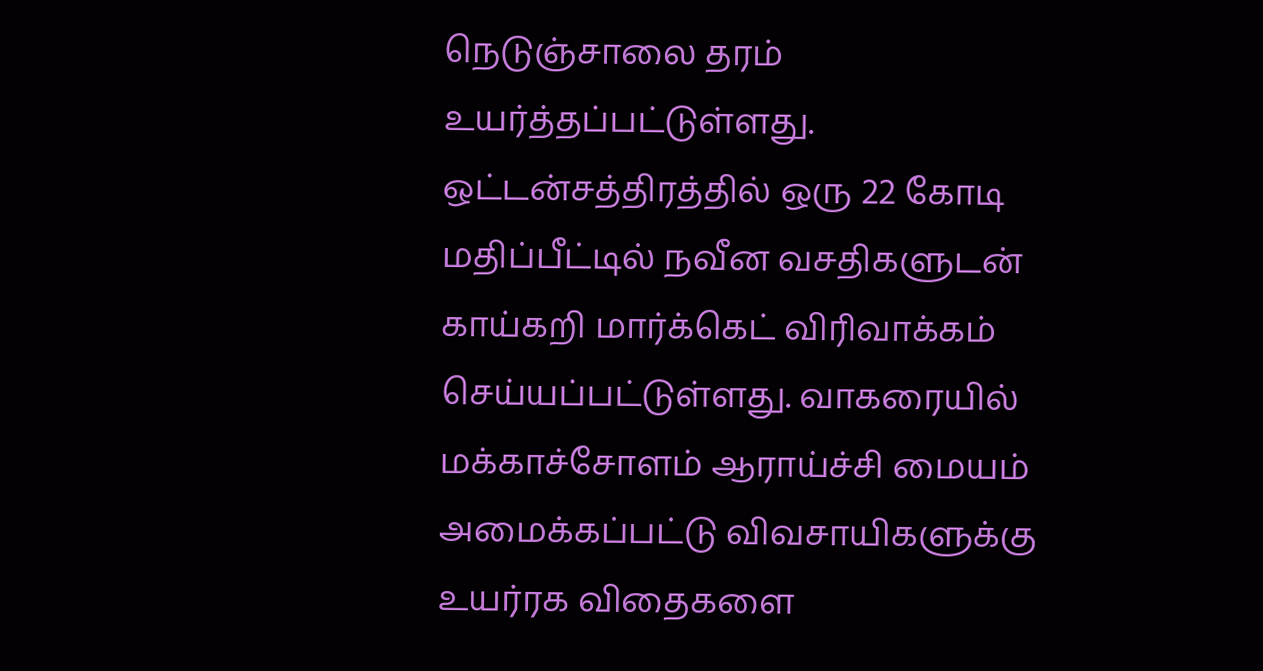நெடுஞ்சாலை தரம் உயர்த்தப்பட்டுள்ளது. ஒட்டன்சத்திரத்தில் ஒரு 22 கோடி மதிப்பீட்டில் நவீன வசதிகளுடன் காய்கறி மார்க்கெட் விரிவாக்கம் செய்யப்பட்டுள்ளது. வாகரையில் மக்காச்சோளம் ஆராய்ச்சி மையம் அமைக்கப்பட்டு விவசாயிகளுக்கு உயர்ரக விதைகளை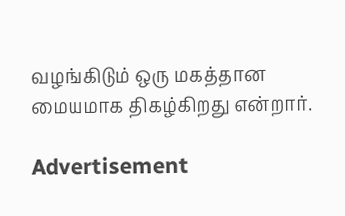வழங்கிடும் ஒரு மகத்தான மையமாக திகழ்கிறது என்றார்.

Advertisement